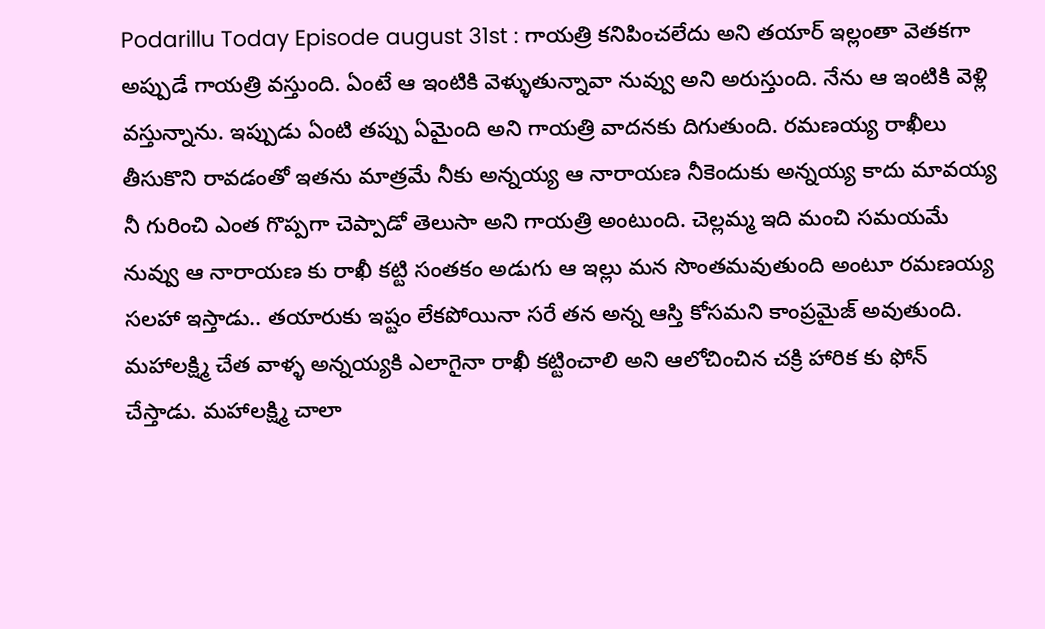Podarillu Today Episode august 31st : గాయత్రి కనిపించలేదు అని తయార్ ఇల్లంతా వెతకగా అప్పుడే గాయత్రి వస్తుంది. ఏంటే ఆ ఇంటికి వెళ్ళుతున్నావా నువ్వు అని అరుస్తుంది. నేను ఆ ఇంటికి వెళ్లి వస్తున్నాను. ఇప్పుడు ఏంటి తప్పు ఏమైంది అని గాయత్రి వాదనకు దిగుతుంది. రమణయ్య రాఖీలు తీసుకొని రావడంతో ఇతను మాత్రమే నీకు అన్నయ్య ఆ నారాయణ నీకెందుకు అన్నయ్య కాదు మావయ్య నీ గురించి ఎంత గొప్పగా చెప్పాడో తెలుసా అని గాయత్రి అంటుంది. చెల్లమ్మ ఇది మంచి సమయమే నువ్వు ఆ నారాయణ కు రాఖీ కట్టి సంతకం అడుగు ఆ ఇల్లు మన సొంతమవుతుంది అంటూ రమణయ్య సలహా ఇస్తాడు.. తయారుకు ఇష్టం లేకపోయినా సరే తన అన్న ఆస్తి కోసమని కాంప్రమైజ్ అవుతుంది.
మహాలక్ష్మి చేత వాళ్ళ అన్నయ్యకి ఎలాగైనా రాఖీ కట్టించాలి అని ఆలోచించిన చక్రి హారిక కు ఫోన్ చేస్తాడు. మహాలక్ష్మి చాలా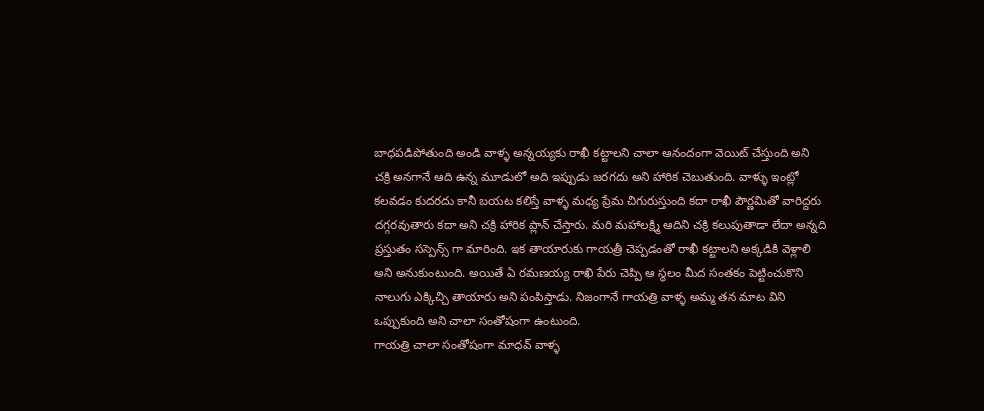బాధపడిపోతుంది అండి వాళ్ళ అన్నయ్యకు రాఖీ కట్టాలని చాలా ఆనందంగా వెయిట్ చేస్తుంది అని చక్రి అనగానే ఆది ఉన్న మూడులో అది ఇప్పుడు జరగదు అని హారిక చెబుతుంది. వాళ్ళు ఇంట్లో కలవడం కుదరదు కానీ బయట కలిస్తే వాళ్ళ మధ్య ప్రేమ చిగురుస్తుంది కదా రాఖీ పౌర్ణమితో వారిద్దరు దగ్గరవుతారు కదా అని చక్రి హారిక ప్లాన్ చేస్తారు. మరి మహాలక్ష్మి ఆదిని చక్రి కలుపుతాడా లేదా అన్నది ప్రస్తుతం సస్పెన్స్ గా మారింది. ఇక తాయారుకు గాయత్రీ చెప్పడంతో రాఖీ కట్టాలని అక్కడికి వెళ్లాలి అని అనుకుంటుంది. అయితే ఏ రమణయ్య రాఖి పేరు చెప్పి ఆ స్థలం మీద సంతకం పెట్టించుకొని నాలుగు ఎక్కిచ్చి తాయారు అని పంపిస్తాడు. నిజంగానే గాయత్రి వాళ్ళ అమ్మ తన మాట విని ఒప్పుకుంది అని చాలా సంతోషంగా ఉంటుంది.
గాయత్రి చాలా సంతోషంగా మాధవ్ వాళ్ళ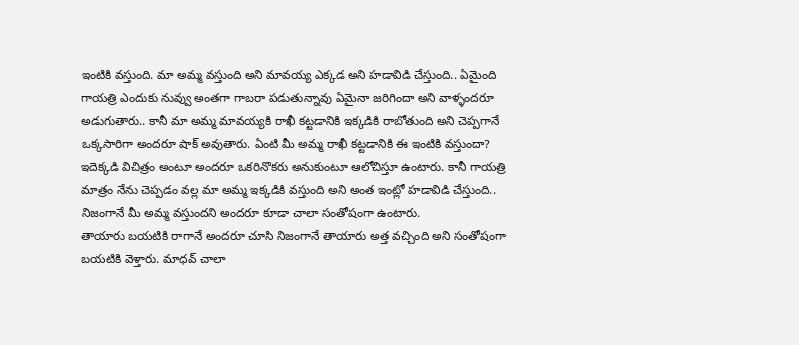ఇంటికి వస్తుంది. మా అమ్మ వస్తుంది అని మావయ్య ఎక్కడ అని హడావిడి చేస్తుంది.. ఏమైంది గాయత్రి ఎందుకు నువ్వు అంతగా గాబరా పడుతున్నావు ఏమైనా జరిగిందా అని వాళ్ళందరూ అడుగుతారు.. కానీ మా అమ్మ మావయ్యకి రాఖీ కట్టడానికి ఇక్కడికి రాబోతుంది అని చెప్పగానే ఒక్కసారిగా అందరూ షాక్ అవుతారు. ఏంటి మీ అమ్మ రాఖీ కట్టడానికి ఈ ఇంటికి వస్తుందా? ఇదెక్కడి విచిత్రం అంటూ అందరూ ఒకరినొకరు అనుకుంటూ ఆలోచిస్తూ ఉంటారు. కానీ గాయత్రి మాత్రం నేను చెప్పడం వల్ల మా అమ్మ ఇక్కడికి వస్తుంది అని అంత ఇంట్లో హడావిడి చేస్తుంది.. నిజంగానే మీ అమ్మ వస్తుందని అందరూ కూడా చాలా సంతోషంగా ఉంటారు.
తాయారు బయటికి రాగానే అందరూ చూసి నిజంగానే తాయారు అత్త వచ్చింది అని సంతోషంగా బయటికి వెళ్తారు. మాధవ్ చాలా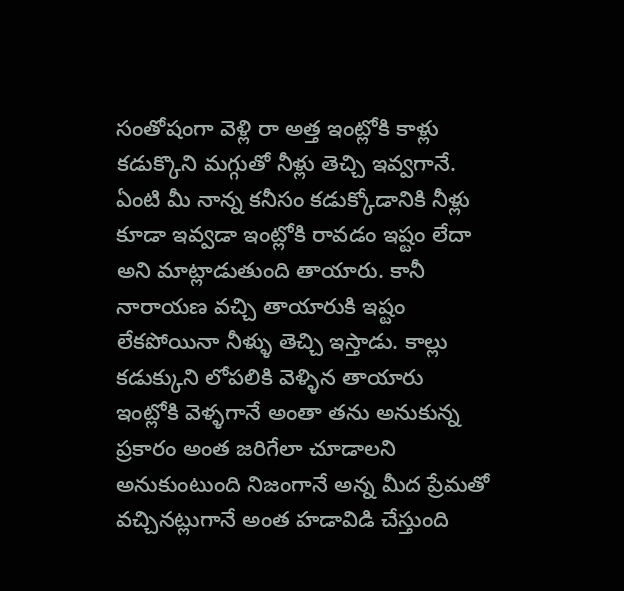సంతోషంగా వెళ్లి రా అత్త ఇంట్లోకి కాళ్లు కడుక్కొని మగ్గుతో నీళ్లు తెచ్చి ఇవ్వగానే. ఏంటి మీ నాన్న కనీసం కడుక్కోడానికి నీళ్లు కూడా ఇవ్వడా ఇంట్లోకి రావడం ఇష్టం లేదా అని మాట్లాడుతుంది తాయారు. కానీ నారాయణ వచ్చి తాయారుకి ఇష్టం లేకపోయినా నీళ్ళు తెచ్చి ఇస్తాడు. కాల్లు కడుక్కుని లోపలికి వెళ్ళిన తాయారు ఇంట్లోకి వెళ్ళగానే అంతా తను అనుకున్న ప్రకారం అంత జరిగేలా చూడాలని అనుకుంటుంది నిజంగానే అన్న మీద ప్రేమతో వచ్చినట్లుగానే అంత హడావిడి చేస్తుంది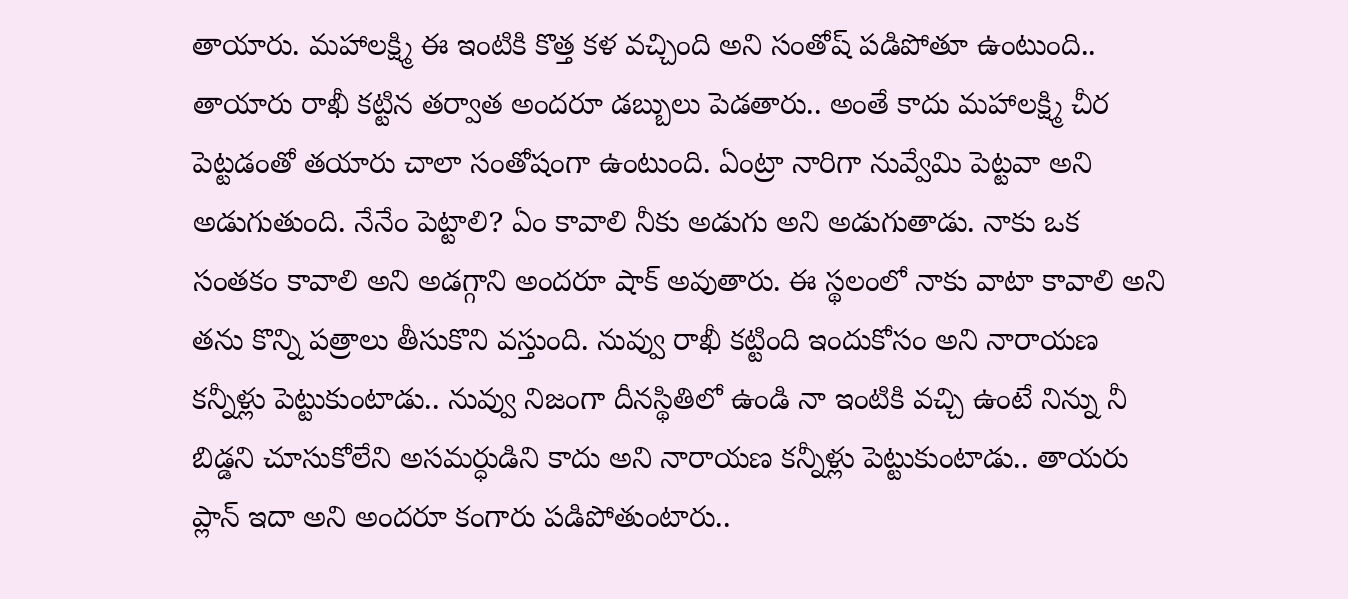తాయారు. మహాలక్ష్మి ఈ ఇంటికి కొత్త కళ వచ్చింది అని సంతోష్ పడిపోతూ ఉంటుంది..
తాయారు రాఖీ కట్టిన తర్వాత అందరూ డబ్బులు పెడతారు.. అంతే కాదు మహాలక్ష్మి చీర పెట్టడంతో తయారు చాలా సంతోషంగా ఉంటుంది. ఏంట్రా నారిగా నువ్వేమి పెట్టవా అని అడుగుతుంది. నేనేం పెట్టాలి? ఏం కావాలి నీకు అడుగు అని అడుగుతాడు. నాకు ఒక సంతకం కావాలి అని అడగ్గాని అందరూ షాక్ అవుతారు. ఈ స్థలంలో నాకు వాటా కావాలి అని తను కొన్ని పత్రాలు తీసుకొని వస్తుంది. నువ్వు రాఖీ కట్టింది ఇందుకోసం అని నారాయణ కన్నీళ్లు పెట్టుకుంటాడు.. నువ్వు నిజంగా దీనస్థితిలో ఉండి నా ఇంటికి వచ్చి ఉంటే నిన్ను నీ బిడ్డని చూసుకోలేని అసమర్ధుడిని కాదు అని నారాయణ కన్నీళ్లు పెట్టుకుంటాడు.. తాయరు ప్లాన్ ఇదా అని అందరూ కంగారు పడిపోతుంటారు..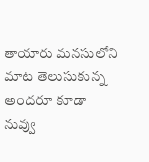తాయారు మనసులోని మాట తెలుసుకున్న అందరూ కూడా నువ్వు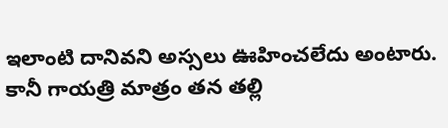ఇలాంటి దానివని అస్సలు ఊహించలేదు అంటారు. కానీ గాయత్రి మాత్రం తన తల్లి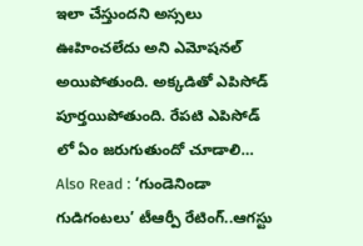ఇలా చేస్తుందని అస్సలు ఊహించలేదు అని ఎమోషనల్ అయిపోతుంది. అక్కడితో ఎపిసోడ్ పూర్తయిపోతుంది. రేపటి ఎపిసోడ్ లో ఏం జరుగుతుందో చూడాలి…
Also Read : ‘గుండెనిండా గుడిగంటలు’ టీఆర్పీ రేటింగ్..ఆగస్టు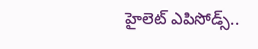హైలెట్ ఎపిసోడ్స్..